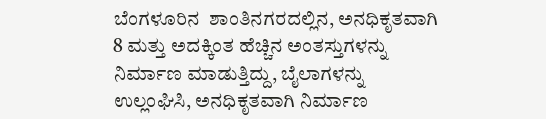ಬೆಂಗಳೂರಿನ  ಶಾಂತಿನಗರದಲ್ಲಿನ, ಅನಧಿಕೃತವಾಗಿ 8 ಮತ್ತು ಅದಕ್ಕಿಂತ ಹೆಚ್ಚಿನ ಅಂತಸ್ತುಗಳನ್ನು ನಿರ್ಮಾಣ ಮಾಡುತ್ತಿದ್ದು, ಬೈಲಾಗಳನ್ನು ಉಲ್ಲಂಘಿಸಿ, ಅನಧಿಕೃತವಾಗಿ ನಿರ್ಮಾಣ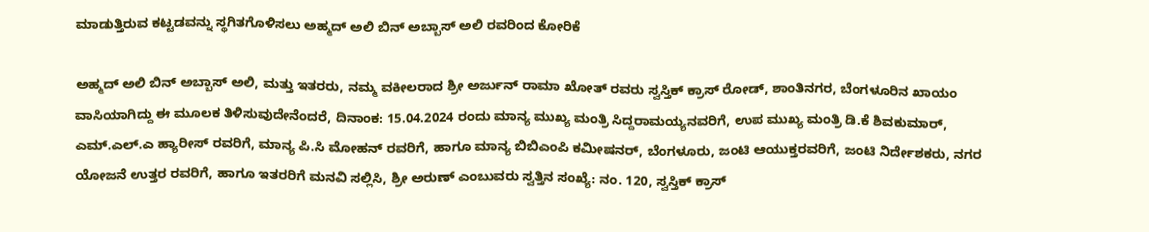ಮಾಡುತ್ತಿರುವ ಕಟ್ಟಡವನ್ನು ಸ್ಥಗಿತಗೊಳಿಸಲು ಅಹ್ಮದ್ ಅಲಿ ಬಿನ್ ಅಬ್ಬಾಸ್ ಅಲಿ ರವರಿಂದ ಕೋರಿಕೆ

ಅಹ್ಮದ್ ಅಲಿ ಬಿನ್ ಅಬ್ಬಾಸ್ ಅಲಿ, ಮತ್ತು ಇತರರು, ನಮ್ಮ ವಕೀಲರಾದ ಶ್ರೀ ಅರ್ಜುನ್ ರಾಮಾ ಖೋತ್ ರವರು ಸ್ವಸ್ತಿಕ್ ಕ್ರಾಸ್ ರೋಡ್, ಶಾಂತಿನಗರ, ಬೆಂಗಳೂರಿನ ಖಾಯಂ ವಾಸಿಯಾಗಿದ್ದು ಈ ಮೂಲಕ ತಿಳಿಸುವುದೇನೆಂದರೆ, ದಿನಾಂಕ: 15.04.2024 ರಂದು ಮಾನ್ಯ ಮುಖ್ಯ ಮಂತ್ರಿ ಸಿದ್ದರಾಮಯ್ಯನವರಿಗೆ, ಉಪ ಮುಖ್ಯ ಮಂತ್ರಿ ಡಿ.ಕೆ ಶಿವಕುಮಾರ್, ಎಮ್.ಎಲ್.ಎ ಹ್ಯಾರೀಸ್ ರವರಿಗೆ, ಮಾನ್ಯ ಪಿ.ಸಿ ಮೋಹನ್ ರವರಿಗೆ, ಹಾಗೂ ಮಾನ್ಯ ಬಿಬಿಎಂಪಿ ಕಮೀಷನರ್, ಬೆಂಗಳೂರು, ಜಂಟಿ ಆಯುಕ್ತರವರಿಗೆ, ಜಂಟಿ ನಿರ್ದೇಶಕರು, ನಗರ ಯೋಜನೆ ಉತ್ತರ ರವರಿಗೆ, ಹಾಗೂ ಇತರರಿಗೆ ಮನವಿ ಸಲ್ಲಿಸಿ, ಶ್ರೀ ಅರುಣ್ ಎಂಬುವರು ಸ್ವತ್ತಿನ ಸಂಖ್ಯೆ: ನಂ. 120, ಸ್ವಸ್ತಿಕ್ ಕ್ರಾಸ್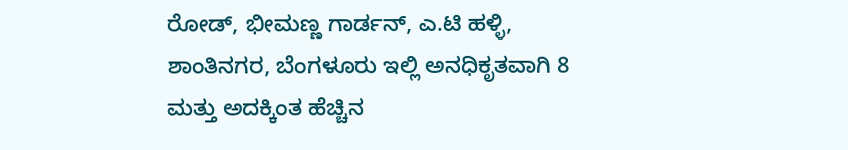ರೋಡ್, ಭೀಮಣ್ಣ ಗಾರ್ಡನ್, ಎ.ಟಿ ಹಳ್ಳಿ, ಶಾಂತಿನಗರ, ಬೆಂಗಳೂರು ಇಲ್ಲಿ ಅನಧಿಕೃತವಾಗಿ 8 ಮತ್ತು ಅದಕ್ಕಿಂತ ಹೆಚ್ಚಿನ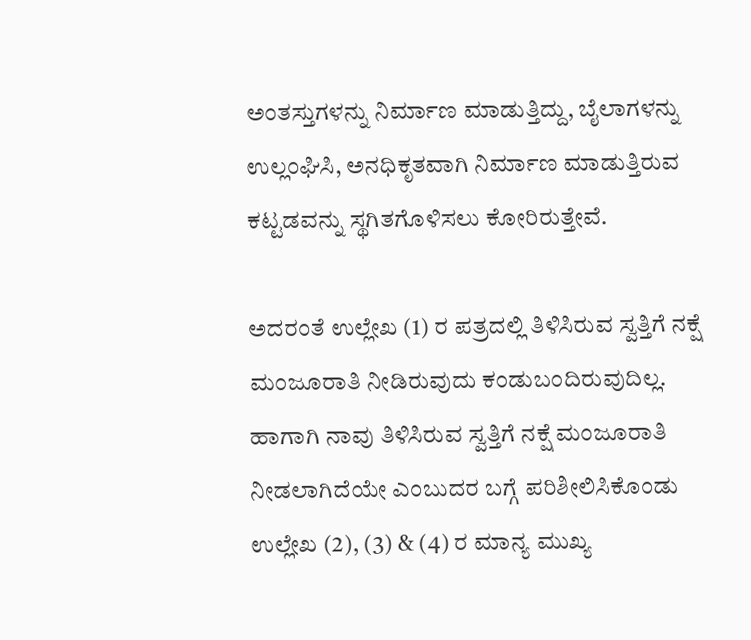ಅಂತಸ್ತುಗಳನ್ನು ನಿರ್ಮಾಣ ಮಾಡುತ್ತಿದ್ದು, ಬೈಲಾಗಳನ್ನು ಉಲ್ಲಂಘಿಸಿ, ಅನಧಿಕೃತವಾಗಿ ನಿರ್ಮಾಣ ಮಾಡುತ್ತಿರುವ ಕಟ್ಟಡವನ್ನು ಸ್ಥಗಿತಗೊಳಿಸಲು ಕೋರಿರುತ್ತೇವೆ.

ಅದರಂತೆ ಉಲ್ಲೇಖ (1) ರ ಪತ್ರದಲ್ಲಿ ತಿಳಿಸಿರುವ ಸ್ವತ್ತಿಗೆ ನಕ್ಷೆ ಮಂಜೂರಾತಿ ನೀಡಿರುವುದು ಕಂಡುಬಂದಿರುವುದಿಲ್ಲ. ಹಾಗಾಗಿ ನಾವು ತಿಳಿಸಿರುವ ಸ್ವತ್ತಿಗೆ ನಕ್ಷೆ ಮಂಜೂರಾತಿ ನೀಡಲಾಗಿದೆಯೇ ಎಂಬುದರ ಬಗ್ಗೆ ಪರಿಶೀಲಿಸಿಕೊಂಡು ಉಲ್ಲೇಖ (2), (3) & (4) ರ ಮಾನ್ಯ ಮುಖ್ಯ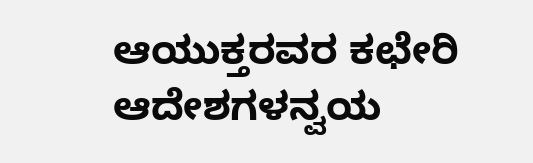ಆಯುಕ್ತರವರ ಕಛೇರಿ ಆದೇಶಗಳನ್ವಯ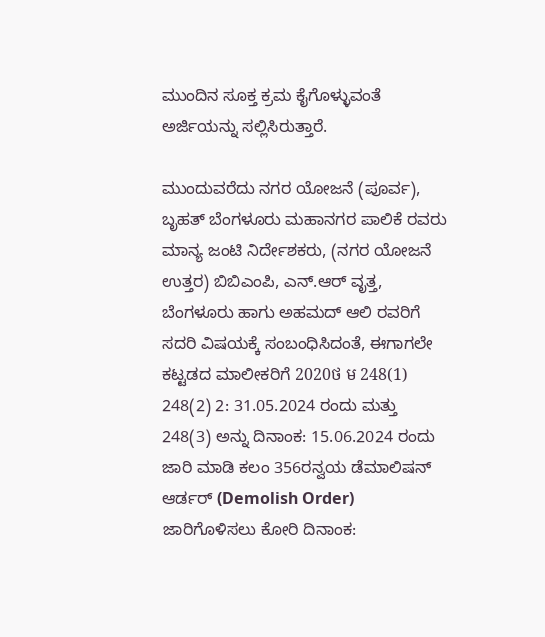ಮುಂದಿನ ಸೂಕ್ತ ಕ್ರಮ ಕೈಗೊಳ್ಳುವಂತೆ ಅರ್ಜಿಯನ್ನು ಸಲ್ಲಿಸಿರುತ್ತಾರೆ.

ಮುಂದುವರೆದು ನಗರ ಯೋಜನೆ (ಪೂರ್ವ), ಬೃಹತ್ ಬೆಂಗಳೂರು ಮಹಾನಗರ ಪಾಲಿಕೆ ರವರು ಮಾನ್ಯ ಜಂಟಿ ನಿರ್ದೇಶಕರು, (ನಗರ ಯೋಜನೆ ಉತ್ತರ) ಬಿಬಿಎಂಪಿ, ಎನ್.ಆರ್ ವೃತ್ತ, ಬೆಂಗಳೂರು ಹಾಗು ಅಹಮದ್ ಆಲಿ ರವರಿಗೆ ಸದರಿ ವಿಷಯಕ್ಕೆ ಸಂಬಂಧಿಸಿದಂತೆ, ಈಗಾಗಲೇ ಕಟ್ಟಡದ ಮಾಲೀಕರಿಗೆ 2020ថ ម 248(1) 248(2) 2: 31.05.2024 ರಂದು ಮತ್ತು 248(3) ಅನ್ನು ದಿನಾಂಕ: 15.06.2024 ರಂದು ಜಾರಿ ಮಾಡಿ ಕಲಂ 356ರನ್ವಯ ಡೆಮಾಲಿಷನ್ ಆರ್ಡರ್ (Demolish Order) ಜಾರಿಗೊಳಿಸಲು ಕೋರಿ ದಿನಾಂಕ: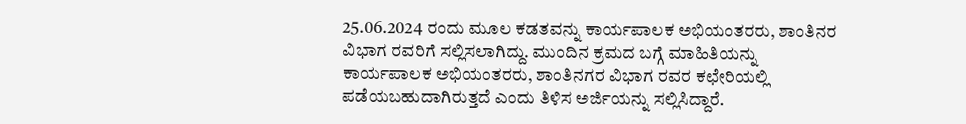25.06.2024 ರಂದು ಮೂಲ ಕಡತವನ್ನು ಕಾರ್ಯಪಾಲಕ ಅಭಿಯಂತರರು, ಶಾಂತಿನರ ವಿಭಾಗ ರವರಿಗೆ ಸಲ್ಲಿಸಲಾಗಿದ್ದು. ಮುಂದಿನ ಕ್ರಮದ ಬಗ್ಗೆ ಮಾಹಿತಿಯನ್ನು ಕಾರ್ಯಪಾಲಕ ಅಭಿಯಂತರರು, ಶಾಂತಿನಗರ ವಿಭಾಗ ರವರ ಕಛೇರಿಯಲ್ಲಿ ಪಡೆಯಬಹುದಾಗಿರುತ್ತದೆ ಎಂದು ತಿಳಿಸ ಅರ್ಜಿಯನ್ನು ಸಲ್ಲಿಸಿದ್ದಾರೆ.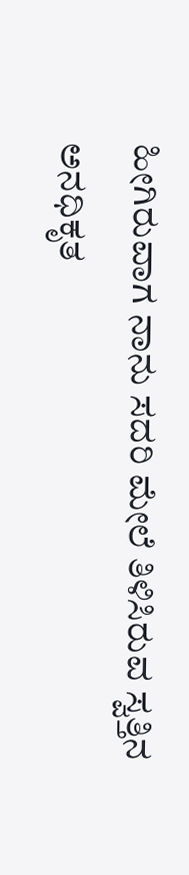ಹೀಗಿರುವಾಗ ನಾನು ಸದರಿ ಮೇಲೆ ತಿಳಿಸಿರುವ ಸ್ವತ್ತಿನ ಅನಧಿಕೃತ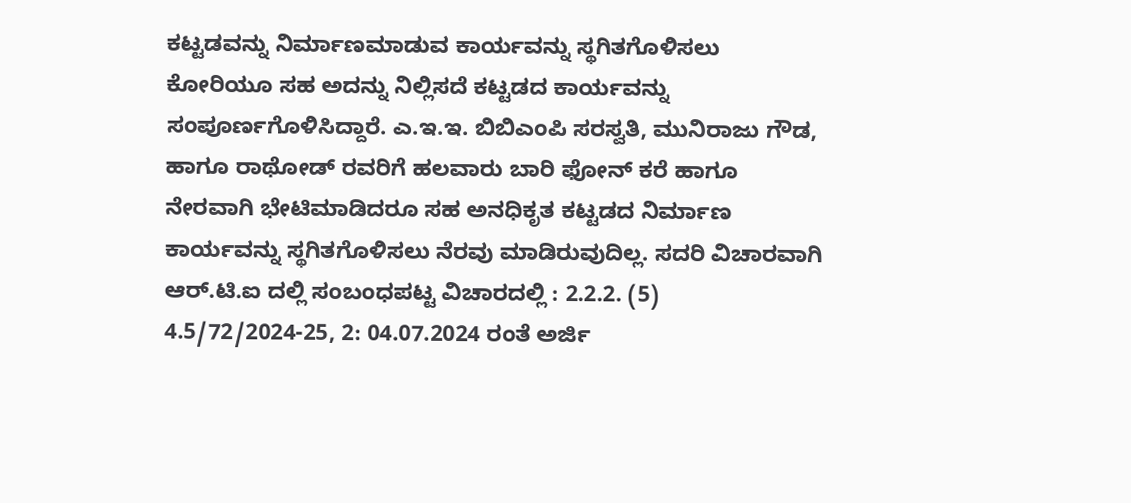ಕಟ್ಟಡವನ್ನು ನಿರ್ಮಾಣಮಾಡುವ ಕಾರ್ಯವನ್ನು ಸ್ಥಗಿತಗೊಳಿಸಲು ಕೋರಿಯೂ ಸಹ ಅದನ್ನು ನಿಲ್ಲಿಸದೆ ಕಟ್ಟಡದ ಕಾರ್ಯವನ್ನು ಸಂಪೂರ್ಣಗೊಳಿಸಿದ್ದಾರೆ. ಎ.ಇ.ಇ. ಬಿಬಿಎಂಪಿ ಸರಸ್ವತಿ, ಮುನಿರಾಜು ಗೌಡ, ಹಾಗೂ ರಾಥೋಡ್ ರವರಿಗೆ ಹಲವಾರು ಬಾರಿ ಫೋನ್ ಕರೆ ಹಾಗೂ ನೇರವಾಗಿ ಭೇಟಿಮಾಡಿದರೂ ಸಹ ಅನಧಿಕೃತ ಕಟ್ಟಡದ ನಿರ್ಮಾಣ ಕಾರ್ಯವನ್ನು ಸ್ಥಗಿತಗೊಳಿಸಲು ನೆರವು ಮಾಡಿರುವುದಿಲ್ಲ. ಸದರಿ ವಿಚಾರವಾಗಿ ಆರ್.ಟಿ.ಐ ದಲ್ಲಿ ಸಂಬಂಧಪಟ್ಟ ವಿಚಾರದಲ್ಲಿ : 2.2.2. (5) 4.5/72/2024-25, 2: 04.07.2024 ರಂತೆ ಅರ್ಜಿ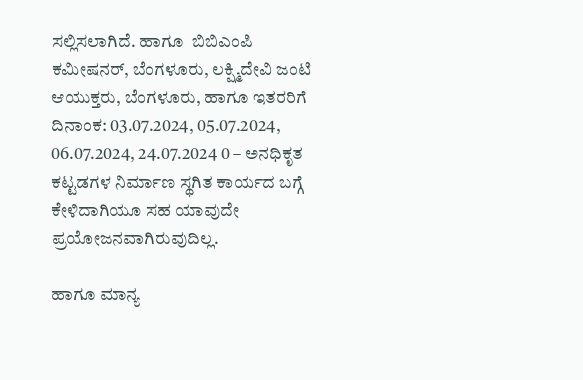ಸಲ್ಲಿಸಲಾಗಿದೆ. ಹಾಗೂ  ಬಿಬಿಎಂಪಿ ಕಮೀಷನರ್, ಬೆಂಗಳೂರು, ಲಕ್ಷ್ಮಿದೇವಿ ಜಂಟಿ ಆಯುಕ್ತರು, ಬೆಂಗಳೂರು, ಹಾಗೂ ಇತರರಿಗೆ ದಿನಾಂಕ: 03.07.2024, 05.07.2024, 06.07.2024, 24.07.2024 0 – ಅನಧಿಕೃತ ಕಟ್ಟಡಗಳ ನಿರ್ಮಾಣ ಸ್ಥಗಿತ ಕಾರ್ಯದ ಬಗ್ಗೆ ಕೇಳಿದಾಗಿಯೂ ಸಹ ಯಾವುದೇ ಪ್ರಯೋಜನವಾಗಿರುವುದಿಲ್ಲ.

ಹಾಗೂ ಮಾನ್ಯ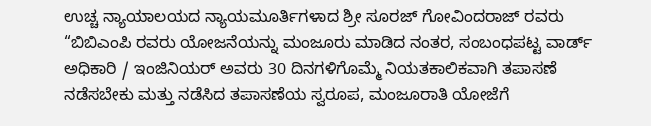ಉಚ್ಚ ನ್ಯಾಯಾಲಯದ ನ್ಯಾಯಮೂರ್ತಿಗಳಾದ ಶ್ರೀ ಸೂರಜ್ ಗೋವಿಂದರಾಜ್ ರವರು “ಬಿಬಿಎಂಪಿ ರವರು ಯೋಜನೆಯನ್ನು ಮಂಜೂರು ಮಾಡಿದ ನಂತರ, ಸಂಬಂಧಪಟ್ಟ ವಾರ್ಡ್ ಅಧಿಕಾರಿ / ಇಂಜಿನಿಯರ್ ಅವರು 30 ದಿನಗಳಿಗೊಮ್ಮೆ ನಿಯತಕಾಲಿಕವಾಗಿ ತಪಾಸಣೆ ನಡೆಸಬೇಕು ಮತ್ತು ನಡೆಸಿದ ತಪಾಸಣೆಯ ಸ್ವರೂಪ, ಮಂಜೂರಾತಿ ಯೋಜೆಗೆ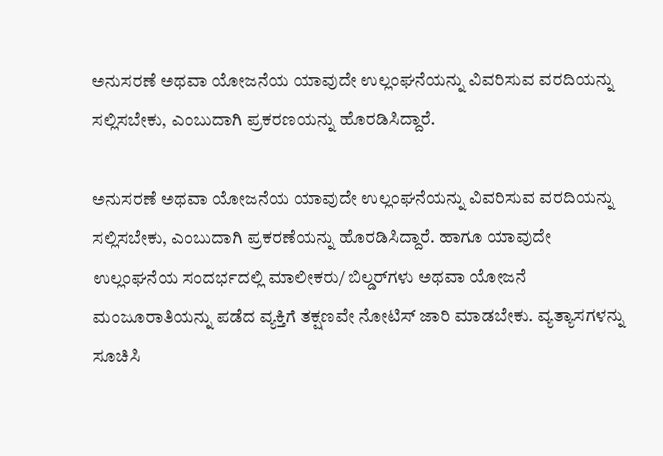ಅನುಸರಣೆ ಅಥವಾ ಯೋಜನೆಯ ಯಾವುದೇ ಉಲ್ಲಂಘನೆಯನ್ನು ವಿವರಿಸುವ ವರದಿಯನ್ನು ಸಲ್ಲಿಸಬೇಕು, ಎಂಬುದಾಗಿ ಪ್ರಕರಣಯನ್ನು ಹೊರಡಿಸಿದ್ದಾರೆ.

ಅನುಸರಣೆ ಅಥವಾ ಯೋಜನೆಯ ಯಾವುದೇ ಉಲ್ಲಂಘನೆಯನ್ನು ವಿವರಿಸುವ ವರದಿಯನ್ನು ಸಲ್ಲಿಸಬೇಕು, ಎಂಬುದಾಗಿ ಪ್ರಕರಣೆಯನ್ನು ಹೊರಡಿಸಿದ್ದಾರೆ. ಹಾಗೂ ಯಾವುದೇ ಉಲ್ಲಂಘನೆಯ ಸಂದರ್ಭದಲ್ಲಿ ಮಾಲೀಕರು/ ಬಿಲ್ಡರ್‌ಗಳು ಅಥವಾ ಯೋಜನೆ ಮಂಜೂರಾತಿಯನ್ನು ಪಡೆದ ವ್ಯಕ್ತಿಗೆ ತಕ್ಷಣವೇ ನೋಟಿಸ್ ಜಾರಿ ಮಾಡಬೇಕು. ವ್ಯತ್ಯಾಸಗಳನ್ನು ಸೂಚಿಸಿ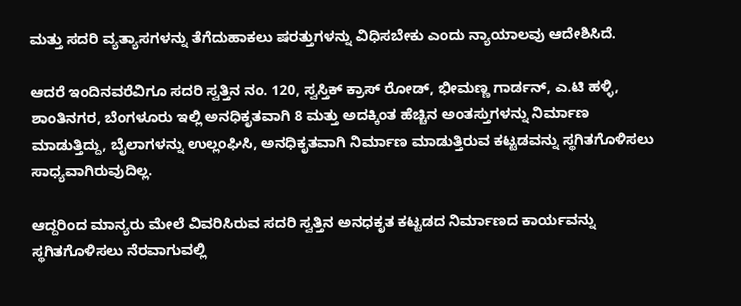ಮತ್ತು ಸದರಿ ವ್ಯತ್ಯಾಸಗಳನ್ನು ತೆಗೆದುಹಾಕಲು ಷರತ್ತುಗಳನ್ನು ವಿಧಿಸಬೇಕು ಎಂದು ನ್ಯಾಯಾಲವು ಆದೇಶಿಸಿದೆ.

ಆದರೆ ಇಂದಿನವರೆವಿಗೂ ಸದರಿ ಸ್ವತ್ತಿನ ನಂ. 120, ಸ್ವಸ್ತಿಕ್ ಕ್ರಾಸ್ ರೋಡ್, ಭೀಮಣ್ಣ ಗಾರ್ಡನ್, ಎ.ಟಿ ಹಳ್ಳಿ, ಶಾಂತಿನಗರ, ಬೆಂಗಳೂರು ಇಲ್ಲಿ ಅನಧಿಕೃತವಾಗಿ 8 ಮತ್ತು ಅದಕ್ಕಿಂತ ಹೆಚ್ಚಿನ ಅಂತಸ್ತುಗಳನ್ನು ನಿರ್ಮಾಣ ಮಾಡುತ್ತಿದ್ದು, ಬೈಲಾಗಳನ್ನು ಉಲ್ಲಂಘಿಸಿ, ಅನಧಿಕೃತವಾಗಿ ನಿರ್ಮಾಣ ಮಾಡುತ್ತಿರುವ ಕಟ್ಟಡವನ್ನು ಸ್ಥಗಿತಗೊಳಿಸಲು ಸಾಧ್ಯವಾಗಿರುವುದಿಲ್ಲ.

ಆದ್ದರಿಂದ ಮಾನ್ಯರು ಮೇಲೆ ವಿವರಿಸಿರುವ ಸದರಿ ಸ್ವತ್ತಿನ ಅನಧಕೃತ ಕಟ್ಟಡದ ನಿರ್ಮಾಣದ ಕಾರ್ಯವನ್ನು ಸ್ಥಗಿತಗೊಳಿಸಲು ನೆರವಾಗುವಲ್ಲಿ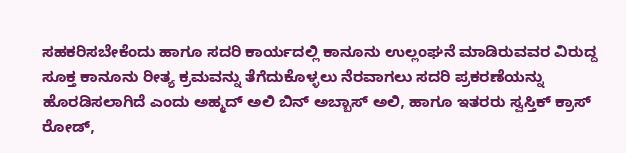ಸಹಕರಿಸಬೇಕೆಂದು ಹಾಗೂ ಸದರಿ ಕಾರ್ಯದಲ್ಲಿ ಕಾನೂನು ಉಲ್ಲಂಘನೆ ಮಾಡಿರುವವರ ವಿರುದ್ದ ಸೂಕ್ತ ಕಾನೂನು ರೀತ್ಯ ಕ್ರಮವನ್ನು ತೆಗೆದುಕೊಳ್ಳಲು ನೆರವಾಗಲು ಸದರಿ ಪ್ರಕರಣೆಯನ್ನು ಹೊರಡಿಸಲಾಗಿದೆ ಎಂದು ಅಹ್ಮದ್ ಅಲಿ ಬಿನ್ ಅಬ್ಬಾಸ್ ಅಲಿ, ಹಾಗೂ ಇತರರು ಸ್ವಸ್ತಿಕ್ ಕ್ರಾಸ್ ರೋಡ್,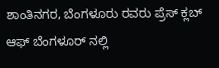ಶಾಂತಿನಗರ, ಬೆಂಗಳೂರು ರವರು ಪ್ರೆಸ್ ಕ್ಲಬ್ ಆಫ್ ಬೆಂಗಳೂರ್ ನಲ್ಲಿ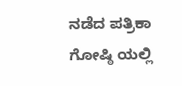ನಡೆದ ಪತ್ರಿಕಾ ಗೋಷ್ಠಿ ಯಲ್ಲಿ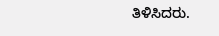ತಿಳಿಸಿದರು.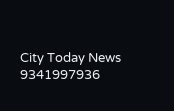City Today News 9341997936